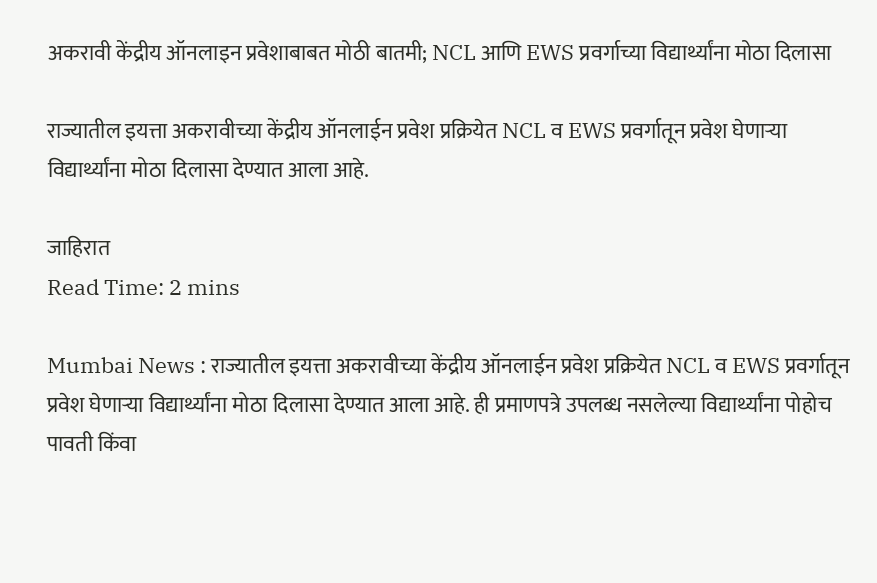अकरावी केंद्रीय ऑनलाइन प्रवेशाबाबत मोठी बातमी; NCL आणि EWS प्रवर्गाच्या विद्यार्थ्यांना मोठा दिलासा

राज्यातील इयत्ता अकरावीच्या केंद्रीय ऑनलाईन प्रवेश प्रक्रियेत NCL व EWS प्रवर्गातून प्रवेश घेणाऱ्या विद्यार्थ्यांना मोठा दिलासा देण्यात आला आहे.

जाहिरात
Read Time: 2 mins

Mumbai News : राज्यातील इयत्ता अकरावीच्या केंद्रीय ऑनलाईन प्रवेश प्रक्रियेत NCL व EWS प्रवर्गातून प्रवेश घेणाऱ्या विद्यार्थ्यांना मोठा दिलासा देण्यात आला आहे. ही प्रमाणपत्रे उपलब्ध नसलेल्या विद्यार्थ्यांना पोहोच पावती किंवा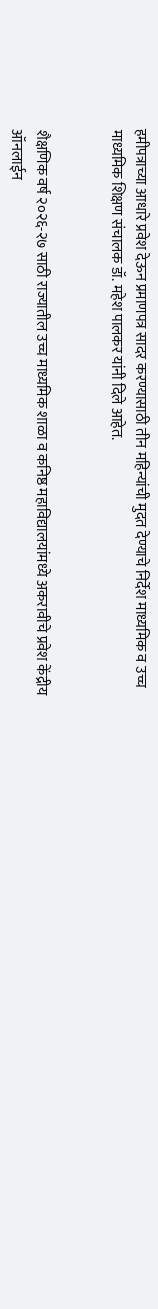हमीपत्राच्या आधारे प्रवेश देऊन प्रमाणपत्र सादर करण्यासाठी तीन महिन्यांची मुदत देण्याचे निर्देश माध्यमिक व उच्च माध्यमिक शिक्षण संचालक डॉ. महेश पालकर यांनी दिले आहेत.


शैक्षणिक वर्ष २०२६-२७ साठी राज्यातील उच्च माध्यमिक शाळा व कनिष्ठ महाविद्यालयांमध्ये अकरावीचे प्रवेश केंद्रीय ऑनलाईन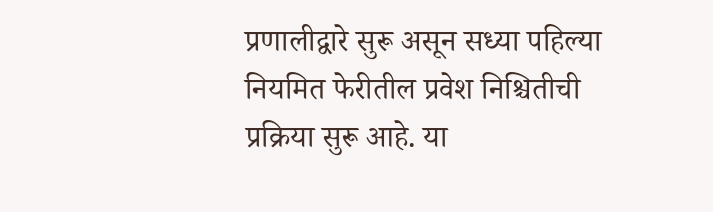प्रणालीद्वारे सुरू असून सध्या पहिल्या नियमित फेरीतील प्रवेश निश्चितीची प्रक्रिया सुरू आहे. या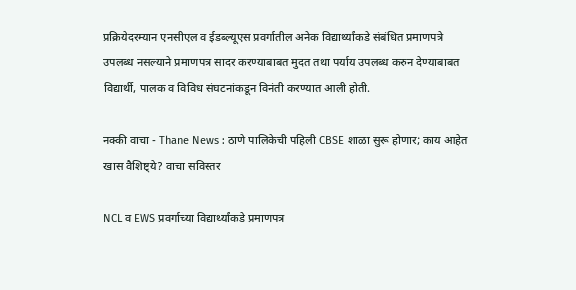प्रक्रियेदरम्यान एनसीएल व ईडब्ल्यूएस प्रवर्गातील अनेक विद्यार्थ्यांकडे संबंधित प्रमाणपत्रे उपलब्ध नसल्याने प्रमाणपत्र सादर करण्याबाबत मुदत तथा पर्याय उपलब्ध करुन देण्याबाबत विद्यार्थी, पालक व विविध संघटनांकडून विनंती करण्यात आली होती.

नक्की वाचा - Thane News : ठाणे पालिकेची पहिली CBSE शाळा सुरू होणार; काय आहेत खास वैशिष्ट्ये? वाचा सविस्तर

NCL व EWS प्रवर्गाच्या विद्यार्थ्यांकडे प्रमाणपत्र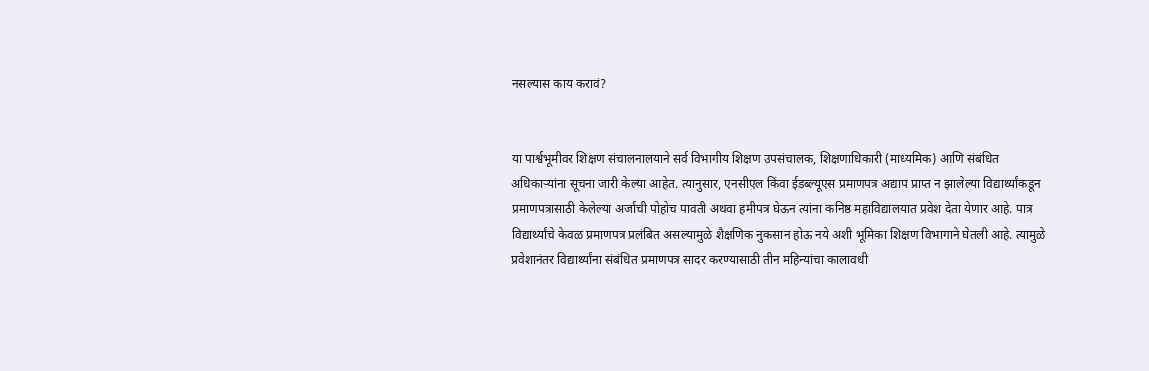नसल्यास काय करावं?


या पार्श्वभूमीवर शिक्षण संचालनालयाने सर्व विभागीय शिक्षण उपसंचालक, शिक्षणाधिकारी (माध्यमिक) आणि संबंधित अधिकाऱ्यांना सूचना जारी केल्या आहेत. त्यानुसार, एनसीएल किंवा ईडब्ल्यूएस प्रमाणपत्र अद्याप प्राप्त न झालेल्या विद्यार्थ्यांकडून प्रमाणपत्रासाठी केलेल्या अर्जाची पोहोच पावती अथवा हमीपत्र घेऊन त्यांना कनिष्ठ महाविद्यालयात प्रवेश देता येणार आहे. पात्र विद्यार्थ्यांचे केवळ प्रमाणपत्र प्रलंबित असल्यामुळे शैक्षणिक नुकसान होऊ नये अशी भूमिका शिक्षण विभागाने घेतली आहे. त्यामुळे प्रवेशानंतर विद्यार्थ्यांना संबंधित प्रमाणपत्र सादर करण्यासाठी तीन महिन्यांचा कालावधी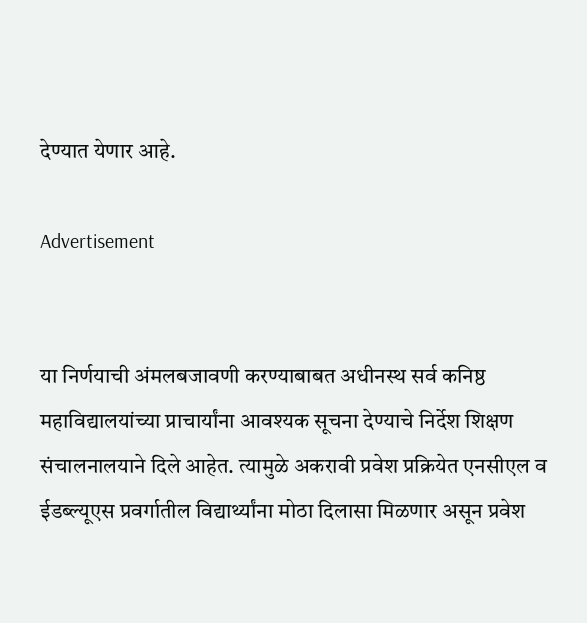देण्यात येणार आहे.

Advertisement


या निर्णयाची अंमलबजावणी करण्याबाबत अधीनस्थ सर्व कनिष्ठ महाविद्यालयांच्या प्राचार्यांना आवश्यक सूचना देण्याचे निर्देश शिक्षण संचालनालयाने दिले आहेत. त्यामुळे अकरावी प्रवेश प्रक्रियेत एनसीएल व ईडब्ल्यूएस प्रवर्गातील विद्यार्थ्यांना मोठा दिलासा मिळणार असून प्रवेश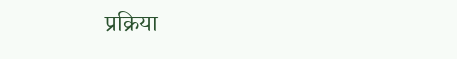प्रक्रिया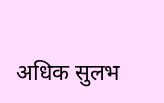अधिक सुलभ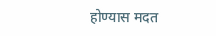होण्यास मदत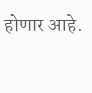होणार आहे.